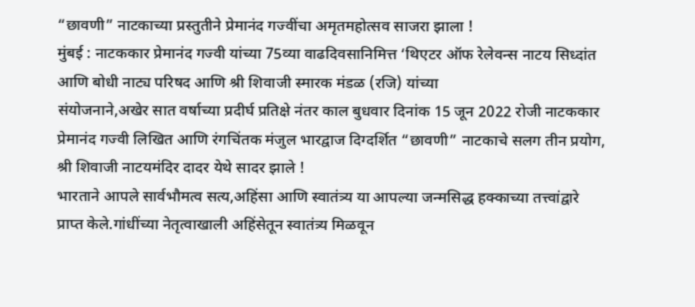“छावणी” नाटकाच्या प्रस्तुतीने प्रेमानंद गज्वींचा अमृतमहोत्सव साजरा झाला !
मुंबई : नाटककार प्रेमानंद गज्वी यांच्या 75व्या वाढदिवसानिमित्त ‘थिएटर ऑफ रेलेवन्स नाटय सिध्दांत आणि बोधी नाट्य परिषद आणि श्री शिवाजी स्मारक मंडळ (रजि) यांच्या
संयोजनाने,अखेर सात वर्षाच्या प्रदीर्घ प्रतिक्षे नंतर काल बुधवार दिनांक 15 जून 2022 रोजी नाटककार प्रेमानंद गज्वी लिखित आणि रंगचिंतक मंजुल भारद्वाज दिग्दर्शित “छावणी” नाटकाचे सलग तीन प्रयोग, श्री शिवाजी नाटयमंदिर दादर येथे सादर झाले !
भारताने आपले सार्वभौमत्व सत्य,अहिंसा आणि स्वातंत्र्य या आपल्या जन्मसिद्ध हक्काच्या तत्त्वांद्वारे प्राप्त केले.गांधींच्या नेतृत्वाखाली अहिंसेतून स्वातंत्र्य मिळवून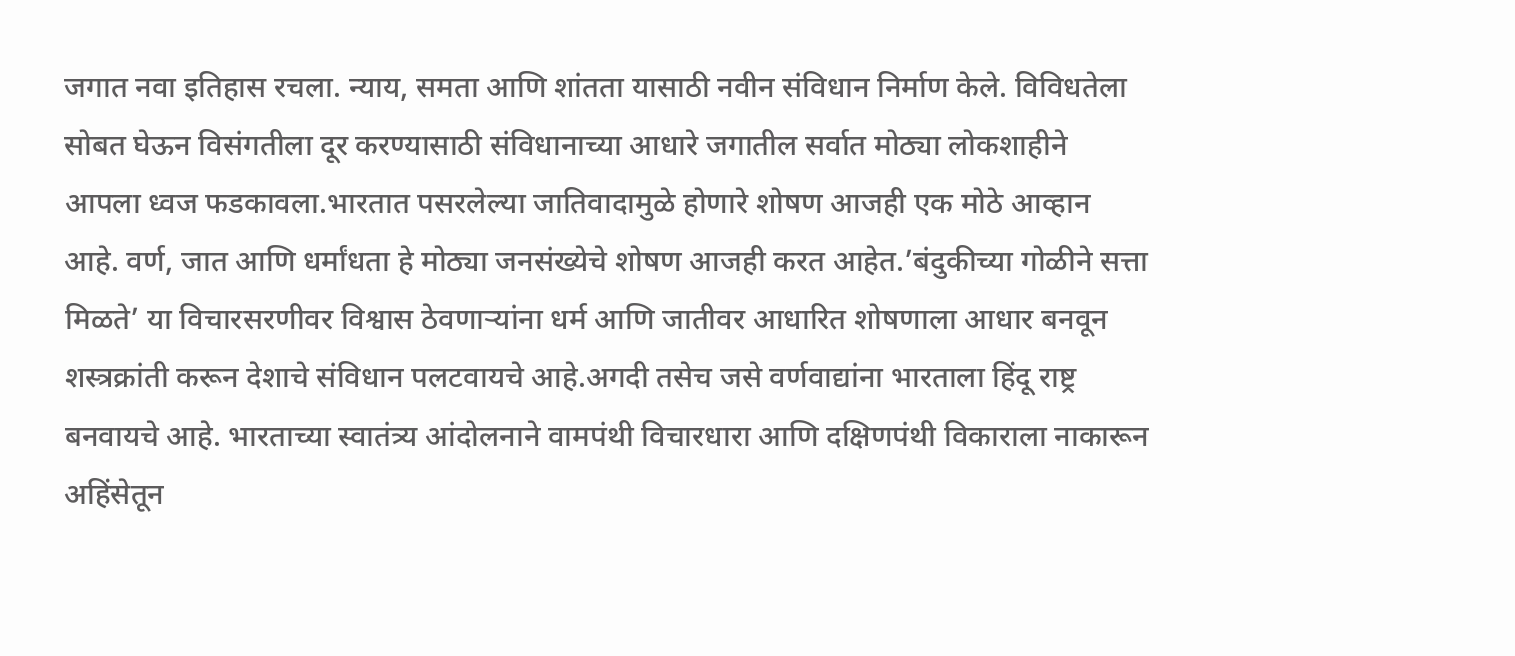जगात नवा इतिहास रचला. न्याय, समता आणि शांतता यासाठी नवीन संविधान निर्माण केले. विविधतेला सोबत घेऊन विसंगतीला दूर करण्यासाठी संविधानाच्या आधारे जगातील सर्वात मोठ्या लोकशाहीने आपला ध्वज फडकावला.भारतात पसरलेल्या जातिवादामुळे होणारे शोषण आजही एक मोठे आव्हान आहे. वर्ण, जात आणि धर्मांधता हे मोठ्या जनसंख्येचे शोषण आजही करत आहेत.’बंदुकीच्या गोळीने सत्ता मिळते’ या विचारसरणीवर विश्वास ठेवणाऱ्यांना धर्म आणि जातीवर आधारित शोषणाला आधार बनवून शस्त्रक्रांती करून देशाचे संविधान पलटवायचे आहे.अगदी तसेच जसे वर्णवाद्यांना भारताला हिंदू राष्ट्र बनवायचे आहे. भारताच्या स्वातंत्र्य आंदोलनाने वामपंथी विचारधारा आणि दक्षिणपंथी विकाराला नाकारून अहिंसेतून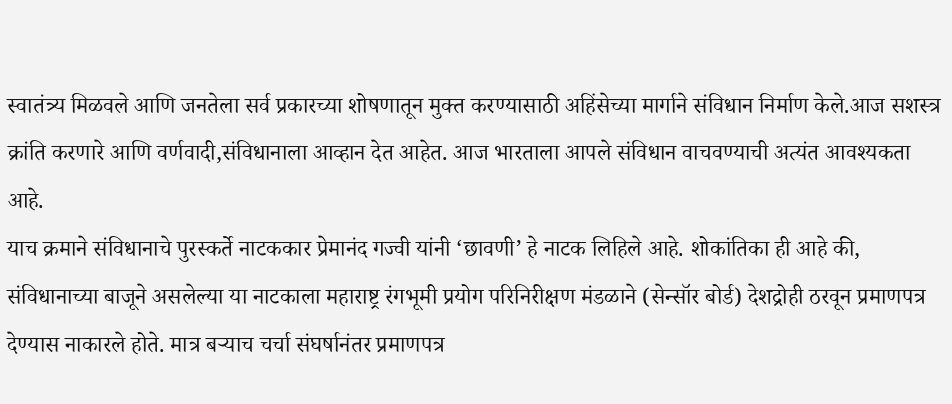स्वातंत्र्य मिळवले आणि जनतेला सर्व प्रकारच्या शोषणातून मुक्त करण्यासाठी अहिंसेच्या मार्गाने संविधान निर्माण केले.आज सशस्त्र क्रांति करणारे आणि वर्णवादी,संविधानाला आव्हान देत आहेत. आज भारताला आपले संविधान वाचवण्याची अत्यंत आवश्यकता आहे.
याच क्रमाने संविधानाचे पुरस्कर्ते नाटककार प्रेमानंद गज्वी यांनी ‘छावणी’ हे नाटक लिहिले आहे. शोकांतिका ही आहे की, संविधानाच्या बाजूने असलेल्या या नाटकाला महाराष्ट्र रंगभूमी प्रयोग परिनिरीक्षण मंडळाने (सेन्सॉर बोर्ड) देशद्रोही ठरवून प्रमाणपत्र देण्यास नाकारले होते. मात्र बऱ्याच चर्चा संघर्षानंतर प्रमाणपत्र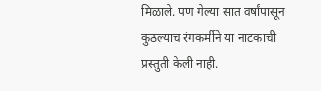मिळाले. पण गेल्या सात वर्षांपासून कुठल्याच रंगकर्मीने या नाटकाची प्रस्तुती केली नाही.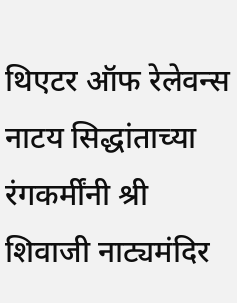थिएटर ऑफ रेलेवन्स नाटय सिद्धांताच्या रंगकर्मींनी श्री शिवाजी नाट्यमंदिर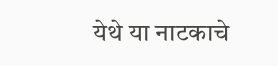येथे या नाटकाचे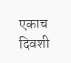एकाच दिवशी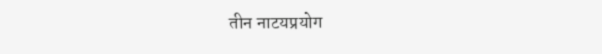तीन नाटयप्रयोग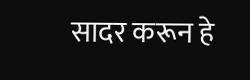सादर करून हे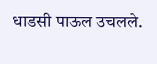धाडसी पाऊल उचलले.